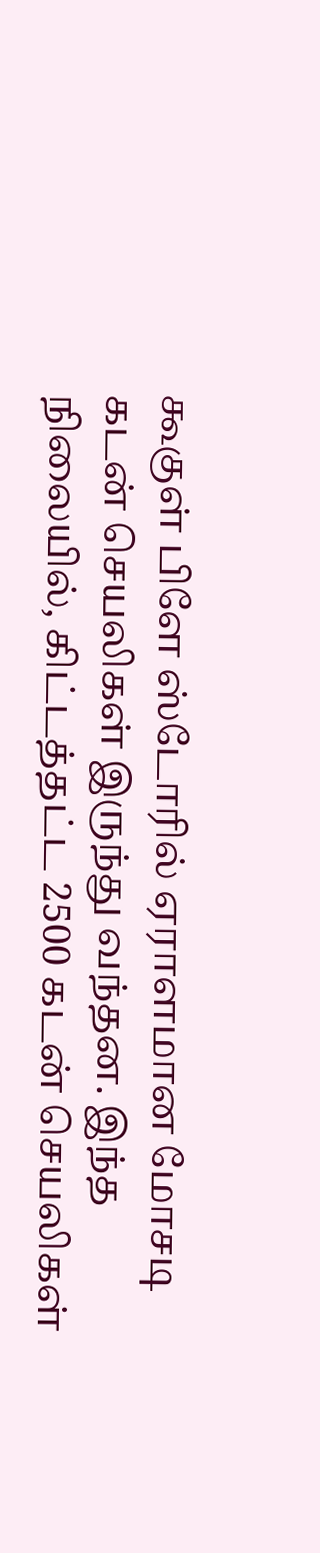கூகுள் பிளே ஸ்டோரில் ஏராளமான மோசடி கடன் செயலிகள் இருந்து வந்தன. இந்த நிலையில், கிட்டத்தட்ட 2500 கடன் செயலிகள்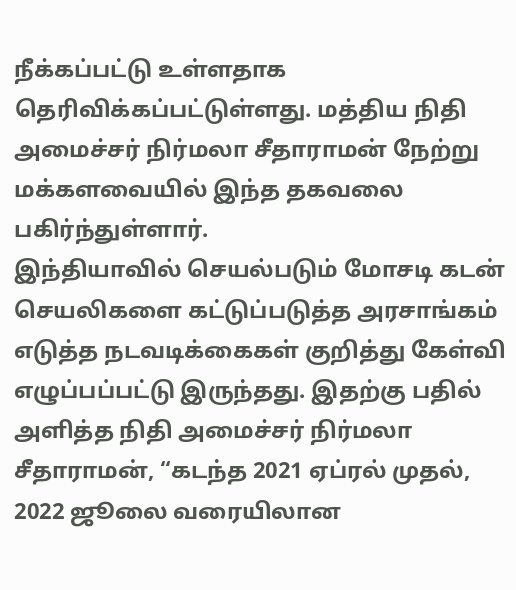நீக்கப்பட்டு உள்ளதாக தெரிவிக்கப்பட்டுள்ளது. மத்திய நிதி அமைச்சர் நிர்மலா சீதாராமன் நேற்று மக்களவையில் இந்த தகவலை பகிர்ந்துள்ளார்.
இந்தியாவில் செயல்படும் மோசடி கடன் செயலிகளை கட்டுப்படுத்த அரசாங்கம் எடுத்த நடவடிக்கைகள் குறித்து கேள்வி எழுப்பப்பட்டு இருந்தது. இதற்கு பதில் அளித்த நிதி அமைச்சர் நிர்மலா சீதாராமன், “கடந்த 2021 ஏப்ரல் முதல், 2022 ஜூலை வரையிலான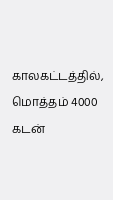காலகட்டத்தில், மொத்தம் 4000 கடன்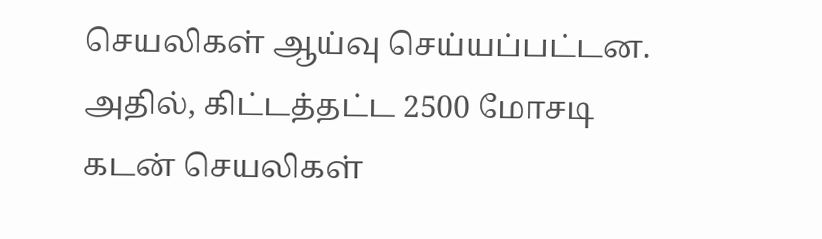செயலிகள் ஆய்வு செய்யப்பட்டன. அதில், கிட்டத்தட்ட 2500 மோசடி கடன் செயலிகள்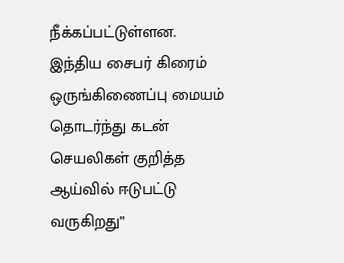நீக்கப்பட்டுள்ளன. இந்திய சைபர் கிரைம் ஒருங்கிணைப்பு மையம் தொடர்ந்து கடன் செயலிகள் குறித்த ஆய்வில் ஈடுபட்டு வருகிறது”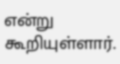என்று கூறியுள்ளார்.